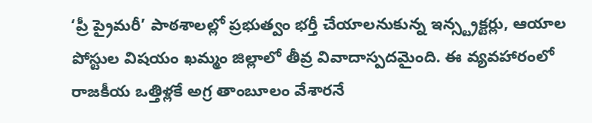‘ప్రీ ప్రైమరీ’ పాఠశాలల్లో ప్రభుత్వం భర్తీ చేయాలనుకున్న ఇన్స్ట్రక్టర్లు, ఆయాల పోస్టుల విషయం ఖమ్మం జిల్లాలో తీవ్ర వివాదాస్పదమైంది. ఈ వ్యవహారంలో రాజకీయ ఒత్తిళ్లకే అగ్ర తాంబూలం వేశారనే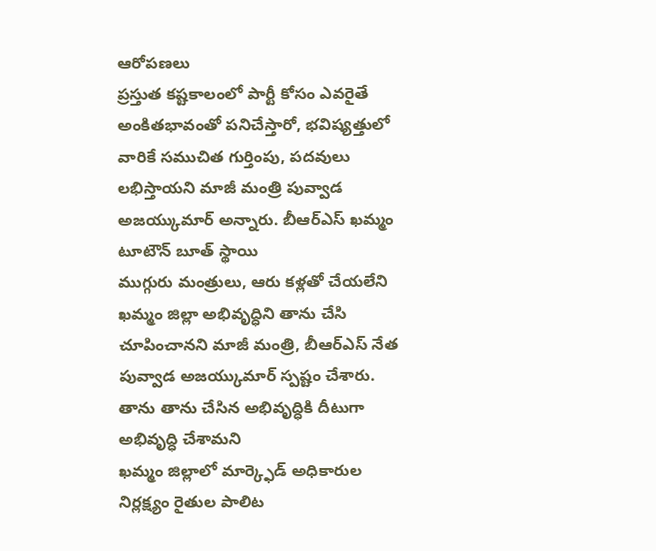ఆరోపణలు
ప్రస్తుత కష్టకాలంలో పార్టీ కోసం ఎవరైతే అంకితభావంతో పనిచేస్తారో, భవిష్యత్తులో వారికే సముచిత గుర్తింపు, పదవులు లభిస్తాయని మాజీ మంత్రి పువ్వాడ అజయ్కుమార్ అన్నారు. బీఆర్ఎస్ ఖమ్మం టూటౌన్ బూత్ స్థాయి
ముగ్గురు మంత్రులు, ఆరు కళ్లతో చేయలేని ఖమ్మం జిల్లా అభివృద్ధిని తాను చేసి చూపించానని మాజీ మంత్రి, బీఆర్ఎస్ నేత పువ్వాడ అజయ్కుమార్ స్పష్టం చేశారు. తాను తాను చేసిన అభివృద్ధికి దీటుగా అభివృద్ధి చేశామని
ఖమ్మం జిల్లాలో మార్క్ఫెడ్ అధికారుల నిర్లక్ష్యం రైతుల పాలిట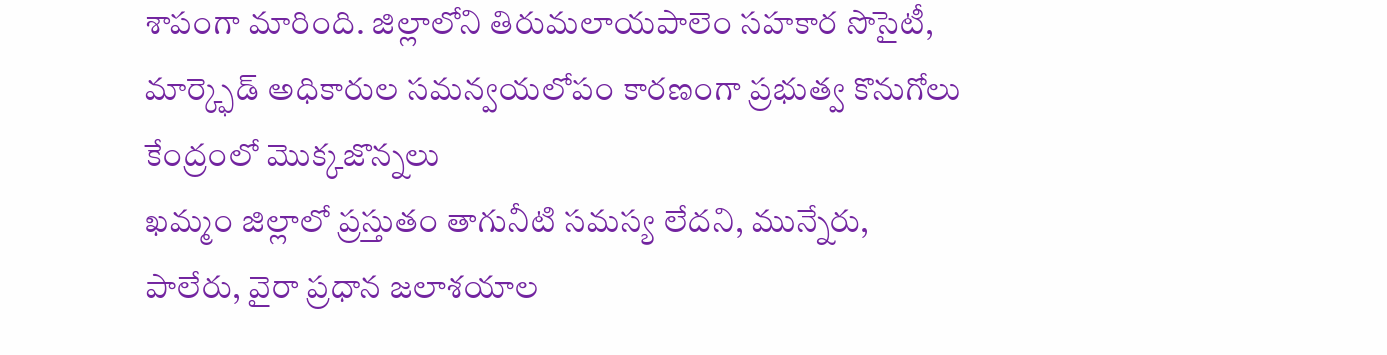శాపంగా మారింది. జిల్లాలోని తిరుమలాయపాలెం సహకార సొసైటీ, మార్క్ఫెడ్ అధికారుల సమన్వయలోపం కారణంగా ప్రభుత్వ కొనుగోలు కేంద్రంలో మొక్కజొన్నలు
ఖమ్మం జిల్లాలో ప్రస్తుతం తాగునీటి సమస్య లేదని, మున్నేరు, పాలేరు, వైరా ప్రధాన జలాశయాల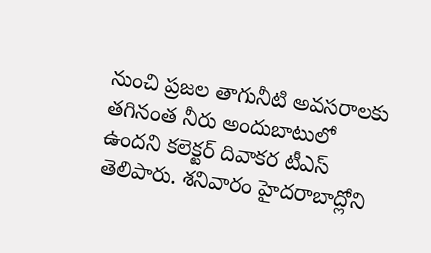నుంచి ప్రజల తాగునీటి అవసరాలకు తగినంత నీరు అందుబాటులో ఉందని కలెక్టర్ దివాకర టీఎస్ తెలిపారు. శనివారం హైదరాబాద్లోని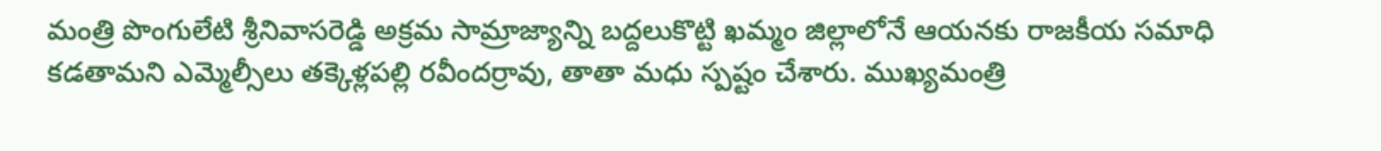మంత్రి పొంగులేటి శ్రీనివాసరెడ్డి అక్రమ సామ్రాజ్యాన్ని బద్దలుకొట్టి ఖమ్మం జిల్లాలోనే ఆయనకు రాజకీయ సమాధి కడతామని ఎమ్మెల్సీలు తక్కెళ్లపల్లి రవీందర్రావు, తాతా మధు స్పష్టం చేశారు. ముఖ్యమంత్రి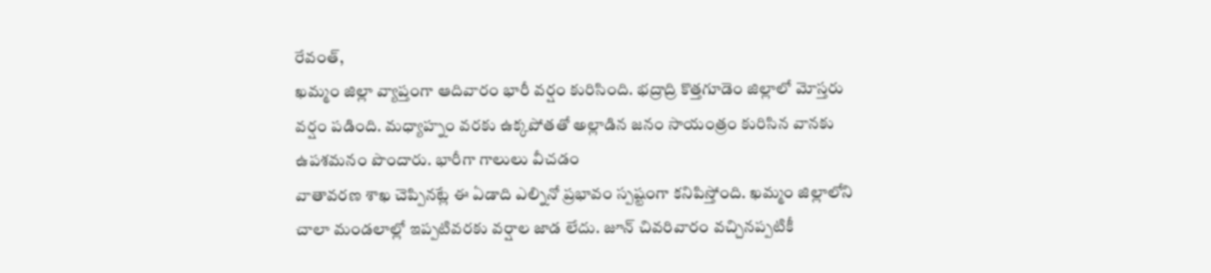రేవంత్,
ఖమ్మం జిల్లా వ్యాప్తంగా ఆదివారం భారీ వర్షం కురిసింది. భద్రాద్రి కొత్తగూడెం జిల్లాలో మోస్తరు వర్షం పడింది. మధ్యాహ్నం వరకు ఉక్కపోతతో అల్లాడిన జనం సాయంత్రం కురిసిన వానకు ఉపశమనం పొందారు. భారీగా గాలులు వీచడం
వాతావరణ శాఖ చెప్పినట్లే ఈ ఏడాది ఎల్నినో ప్రభావం స్పష్టంగా కనిపిస్తోంది. ఖమ్మం జిల్లాలోని చాలా మండలాల్లో ఇప్పటివరకు వర్షాల జాడ లేదు. జూన్ చివరివారం వచ్చినప్పటికీ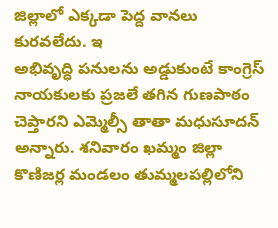జిల్లాలో ఎక్కడా పెద్ద వానలు కురవలేదు. ఇ
అభివృద్ధి పనులను అడ్డుకుంటే కాంగ్రెస్ నాయకులకు ప్రజలే తగిన గుణపాఠం చెప్తారని ఎమ్మెల్సీ తాతా మధుసూదన్ అన్నారు. శనివారం ఖమ్మం జిల్లా కొణిజర్ల మండలం తుమ్మలపల్లిలోని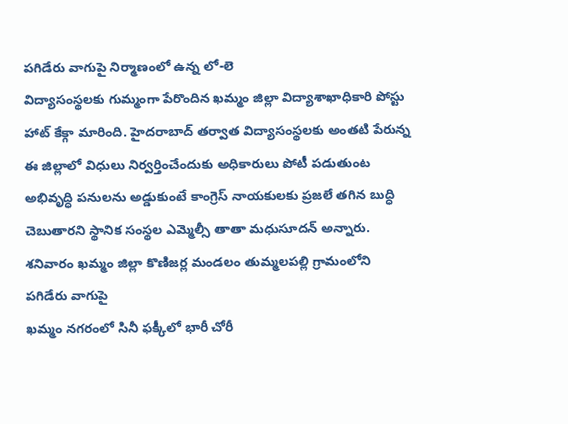పగిడేరు వాగుపై నిర్మాణంలో ఉన్న లో-లె
విద్యాసంస్థలకు గుమ్మంగా పేరొందిన ఖమ్మం జిల్లా విద్యాశాఖాధికారి పోస్టు హాట్ కేక్గా మారింది. హైదరాబాద్ తర్వాత విద్యాసంస్థలకు అంతటి పేరున్న ఈ జిల్లాలో విధులు నిర్వర్తించేందుకు అధికారులు పోటీ పడుతుంట
అభివృద్ధి పనులను అడ్డుకుంటే కాంగ్రెస్ నాయకులకు ప్రజలే తగిన బుద్ధి చెబుతారని స్థానిక సంస్థల ఎమ్మెల్సీ తాతా మధుసూదన్ అన్నారు. శనివారం ఖమ్మం జిల్లా కొణిజర్ల మండలం తుమ్మలపల్లి గ్రామంలోని పగిడేరు వాగుపై
ఖమ్మం నగరంలో సినీ ఫక్కీలో భారీ చోరీ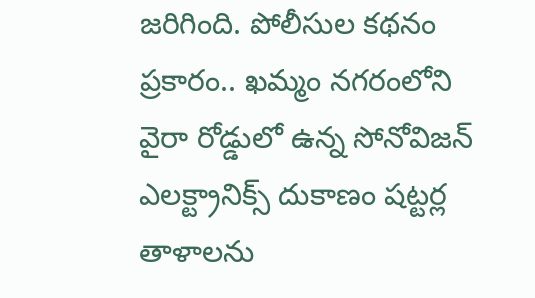జరిగింది. పోలీసుల కథనం ప్రకారం.. ఖమ్మం నగరంలోని వైరా రోడ్డులో ఉన్న సోనోవిజన్ ఎలక్ట్రానిక్స్ దుకాణం షట్టర్ల తాళాలను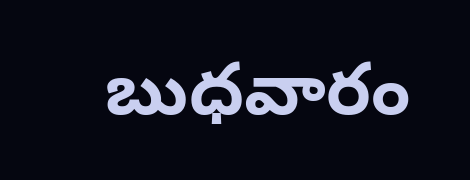బుధవారం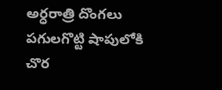అర్ధరాత్రి దొంగలు పగులగొట్టి షాపులోకి చొర